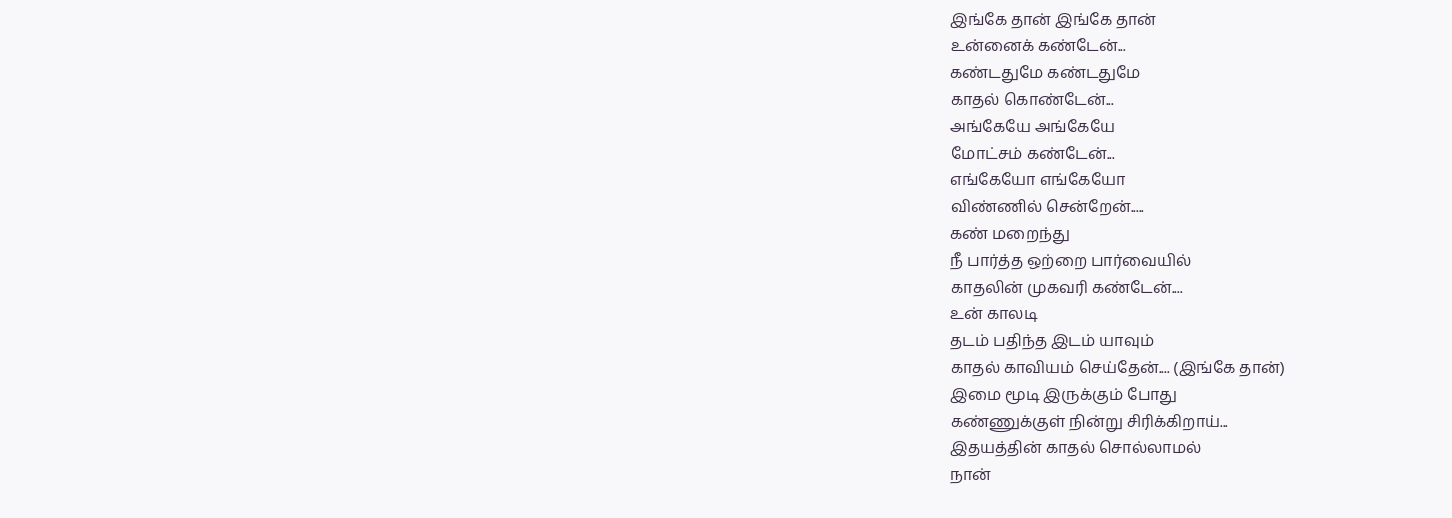இங்கே தான் இங்கே தான்
உன்னைக் கண்டேன்...
கண்டதுமே கண்டதுமே
காதல் கொண்டேன்...
அங்கேயே அங்கேயே
மோட்சம் கண்டேன்...
எங்கேயோ எங்கேயோ
விண்ணில் சென்றேன்.....
கண் மறைந்து
நீ பார்த்த ஒற்றை பார்வையில்
காதலின் முகவரி கண்டேன்....
உன் காலடி
தடம் பதிந்த இடம் யாவும்
காதல் காவியம் செய்தேன்.... (இங்கே தான்)
இமை மூடி இருக்கும் போது
கண்ணுக்குள் நின்று சிரிக்கிறாய்...
இதயத்தின் காதல் சொல்லாமல்
நான்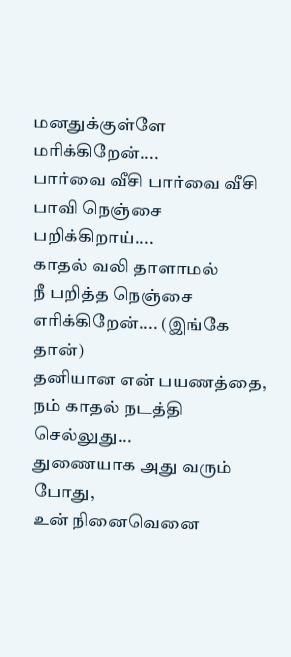மனதுக்குள்ளே மரிக்கிறேன்....
பார்வை வீசி பார்வை வீசி
பாவி நெஞ்சை பறிக்கிறாய்....
காதல் வலி தாளாமல்
நீ பறித்த நெஞ்சை எரிக்கிறேன்.... (இங்கே தான்)
தனியான என் பயணத்தை,
நம் காதல் நடத்தி செல்லுது...
துணையாக அது வரும் போது,
உன் நினைவெனை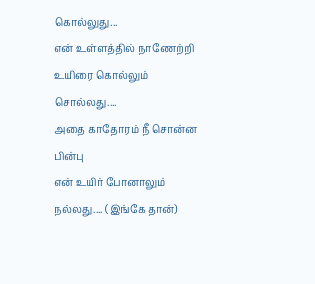கொல்லுது...
என் உள்ளத்தில் நாணேற்றி
உயிரை கொல்லும் சொல்லது....
அதை காதோரம் நீ சொன்ன பின்பு
என் உயிர் போனாலும் நல்லது.... (இங்கே தான்)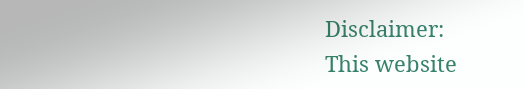Disclaimer:
This website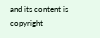and its content is copyright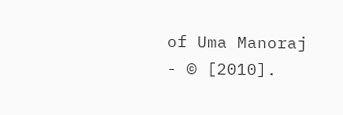of Uma Manoraj - © [2010].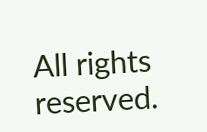All rights reserved.